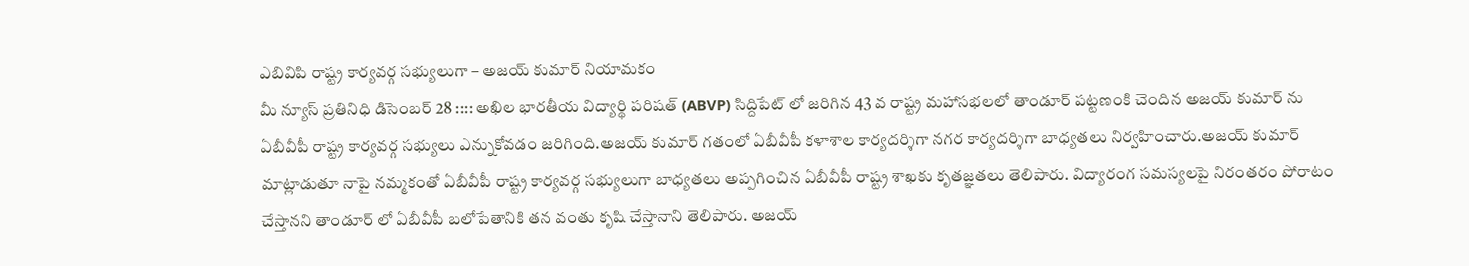ఎబివిపి రాష్ట్ర కార్యవర్గ సభ్యులుగా – అజయ్ కుమార్ నియామకం
మీ న్యూస్ ప్రతినిధి డిసెంబర్ 28 :::: అఖిల భారతీయ విద్యార్థి పరిషత్ (ABVP) సిద్దిపేట్ లో జరిగిన 43 వ రాష్ట్ర మహాసభలలో తాండూర్ పట్టణంకి చెందిన అజయ్ కుమార్ ను ఏబీవీపీ రాష్ట్ర కార్యవర్గ సభ్యులు ఎన్నుకోవడం జరిగింది.అజయ్ కుమార్ గతంలో ఏబీవీపీ కళాశాల కార్యదర్శిగా నగర కార్యదర్శిగా బాధ్యతలు నిర్వహించారు.అజయ్ కుమార్ మాట్లాడుతూ నాపై నమ్మకంతో ఏబీవీపీ రాష్ట్ర కార్యవర్గ సభ్యులుగా బాధ్యతలు అప్పగించిన ఏబీవీపీ రాష్ట్ర శాఖకు కృతజ్ఞతలు తెలిపారు. విద్యారంగ సమస్యలపై నిరంతరం పోరాటం చేస్తానని తాండూర్ లో ఏబీవీపీ బలోపేతానికి తన వంతు కృషి చేస్తానాని తెలిపారు. అజయ్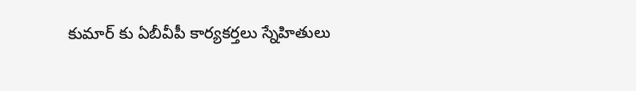కుమార్ కు ఏబీవీపీ కార్యకర్తలు స్నేహితులు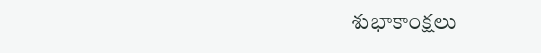శుభాకాంక్షలు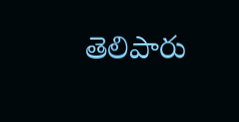తెలిపారు